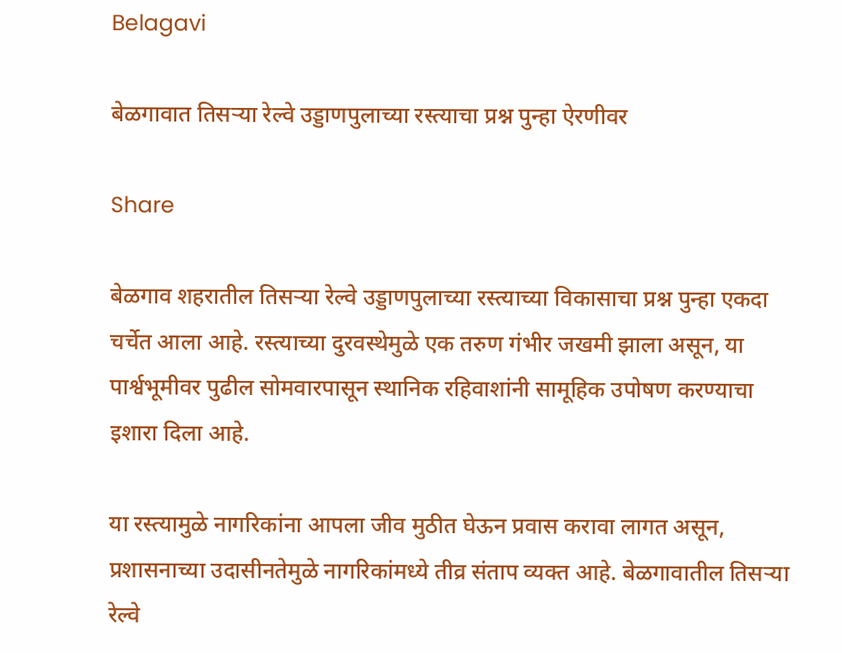Belagavi

बेळगावात तिसऱ्या रेल्वे उड्डाणपुलाच्या रस्त्याचा प्रश्न पुन्हा ऐरणीवर

Share

बेळगाव शहरातील तिसऱ्या रेल्वे उड्डाणपुलाच्या रस्त्याच्या विकासाचा प्रश्न पुन्हा एकदा चर्चेत आला आहे. रस्त्याच्या दुरवस्थेमुळे एक तरुण गंभीर जखमी झाला असून, या पार्श्वभूमीवर पुढील सोमवारपासून स्थानिक रहिवाशांनी सामूहिक उपोषण करण्याचा इशारा दिला आहे.

या रस्त्यामुळे नागरिकांना आपला जीव मुठीत घेऊन प्रवास करावा लागत असून, प्रशासनाच्या उदासीनतेमुळे नागरिकांमध्ये तीव्र संताप व्यक्त आहे. बेळगावातील तिसऱ्या रेल्वे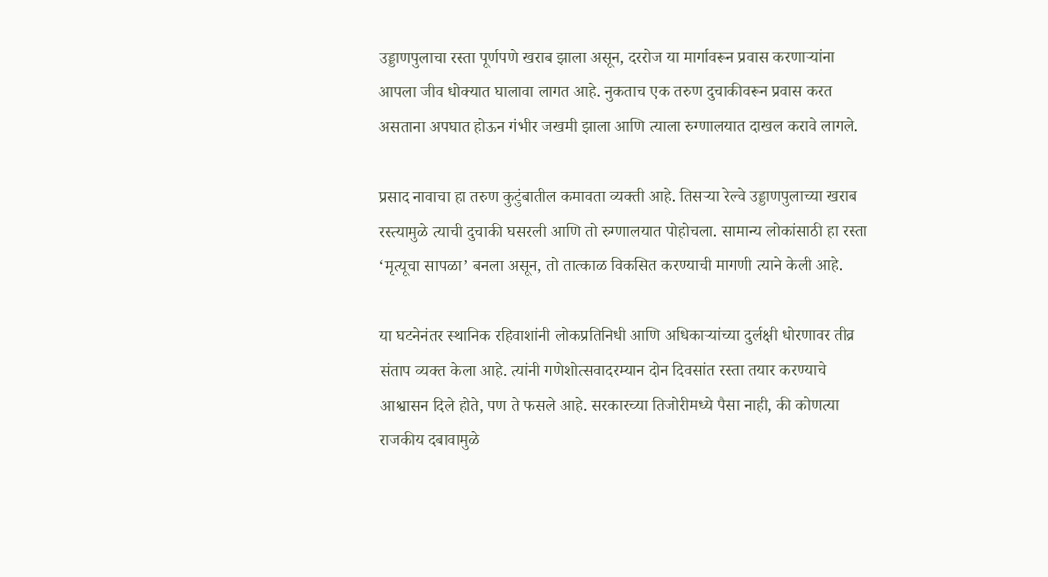उड्डाणपुलाचा रस्ता पूर्णपणे खराब झाला असून, दररोज या मार्गावरून प्रवास करणाऱ्यांना आपला जीव धोक्यात घालावा लागत आहे. नुकताच एक तरुण दुचाकीवरून प्रवास करत असताना अपघात होऊन गंभीर जखमी झाला आणि त्याला रुग्णालयात दाखल करावे लागले.

प्रसाद नावाचा हा तरुण कुटुंबातील कमावता व्यक्ती आहे. तिसऱ्या रेल्वे उड्डाणपुलाच्या खराब रस्त्यामुळे त्याची दुचाकी घसरली आणि तो रुग्णालयात पोहोचला. सामान्य लोकांसाठी हा रस्ता ‘मृत्यूचा सापळा’ बनला असून, तो तात्काळ विकसित करण्याची मागणी त्याने केली आहे.

या घटनेनंतर स्थानिक रहिवाशांनी लोकप्रतिनिधी आणि अधिकाऱ्यांच्या दुर्लक्षी धोरणावर तीव्र संताप व्यक्त केला आहे. त्यांनी गणेशोत्सवादरम्यान दोन दिवसांत रस्ता तयार करण्याचे आश्वासन दिले होते, पण ते फसले आहे. सरकारच्या तिजोरीमध्ये पैसा नाही, की कोणत्या राजकीय दबावामुळे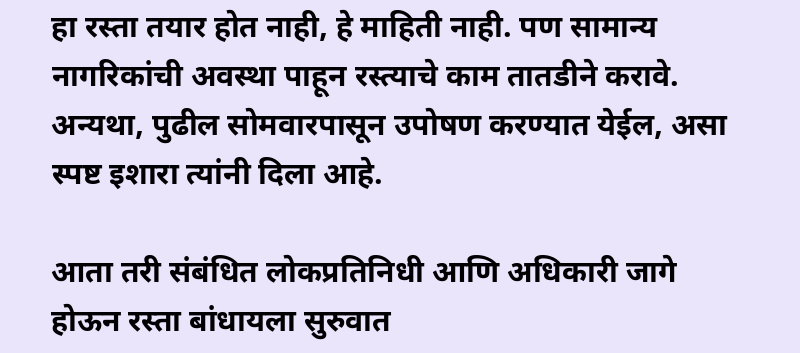हा रस्ता तयार होत नाही, हे माहिती नाही. पण सामान्य नागरिकांची अवस्था पाहून रस्त्याचे काम तातडीने करावे. अन्यथा, पुढील सोमवारपासून उपोषण करण्यात येईल, असा स्पष्ट इशारा त्यांनी दिला आहे.

आता तरी संबंधित लोकप्रतिनिधी आणि अधिकारी जागे होऊन रस्ता बांधायला सुरुवात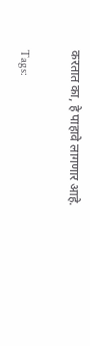करतात का, हे पाहावे लागणार आहे.

Tags: